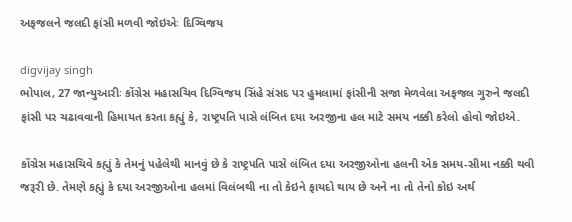અફજલને જલદી ફાંસી મળવી જોઇએઃ દિગ્વિજય

digvijay singh
ભોપાલ, 27 જાન્યુઆરીઃ કોંગ્રેસ મહાસચિવ દિગ્વિજય સિંહે સંસદ પર હુમલામાં ફાંસીની સજા મેળવેલા અફજલ ગુરુને જલદી ફાંસી પર ચઢાવવાની હિમાયત કરતા કહ્યું કે, રાષ્ટ્રપતિ પાસે લંબિત દયા અરજીના હલ માટે સમય નક્કી કરેલો હોવો જોઇએ.

કોંગ્રેસ મહાસચિવે કહ્યું કે તેમનું પહેલેથી માનવું છે કે રાષ્ટ્રપતિ પાસે લંબિત દયા અરજીઓના હલની એક સમય-સીમા નક્કી થવી જરૂરી છે. તેમણે કહ્યું કે દયા અરજીઓના હલમાં વિલંબથી ના તો કેઇને ફાયદો થાય છે અને ના તો તેનો કોઇ અર્થ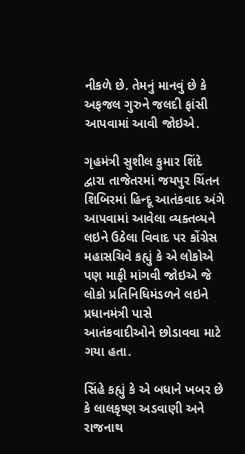નીકળે છે. તેમનું માનવું છે કે અફજલ ગુરુને જલદી ફાંસી આપવામાં આવી જોઇએ.

ગૃહમંત્રી સુશીલ કુમાર શિંદે દ્વારા તાજેતરમાં જયપુર ચિંતન શિબિરમાં હિન્દૂ આતંકવાદ અંગે આપવામાં આવેલા વ્યક્તવ્યને લઇને ઉઠેલા વિવાદ પર કોંગ્રેસ મહાસચિવે કહ્યું કે એ લોકોએ પણ માફી માંગવી જોઇએ જે લોકો પ્રતિનિધિમંડળને લઇને પ્રધાનમંત્રી પાસે આતંકવાદીઓને છોડાવવા માટે ગયા હતા.

સિંહે કહ્યું કે એ બધાને ખબર છે કે લાલકૃષ્ણ અડવાણી અને રાજનાથ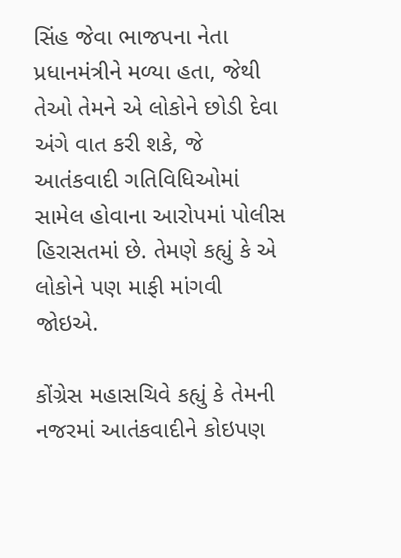સિંહ જેવા ભાજપના નેતા પ્રધાનમંત્રીને મળ્યા હતા, જેથી તેઓ તેમને એ લોકોને છોડી દેવા અંગે વાત કરી શકે, જે આતંકવાદી ગતિવિધિઓમાં સામેલ હોવાના આરોપમાં પોલીસ હિરાસતમાં છે. તેમણે કહ્યું કે એ લોકોને પણ માફી માંગવી જોઇએ.

કોંગ્રેસ મહાસચિવે કહ્યું કે તેમની નજરમાં આતંકવાદીને કોઇપણ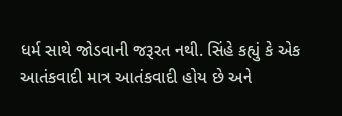ધર્મ સાથે જોડવાની જરૂરત નથી. સિંહે કહ્યું કે એક આતંકવાદી માત્ર આતંકવાદી હોય છે અને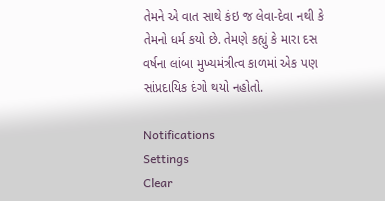તેમને એ વાત સાથે કંઇ જ લેવા-દેવા નથી કે તેમનો ધર્મ કયો છે. તેમણે કહ્યું કે મારા દસ વર્ષના લાંબા મુખ્યમંત્રીત્વ કાળમાં એક પણ સાંપ્રદાયિક દંગો થયો નહોતો.

Notifications
Settings
Clear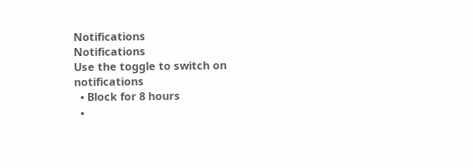Notifications
Notifications
Use the toggle to switch on notifications
  • Block for 8 hours
  •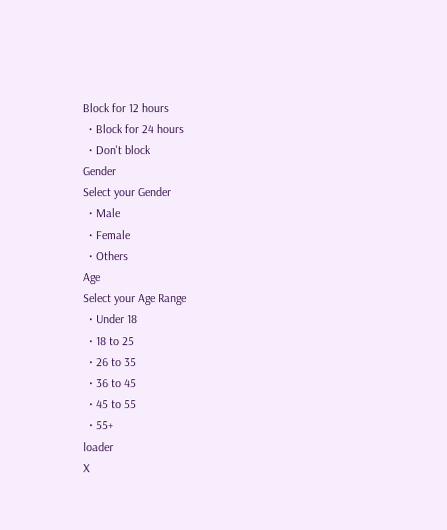Block for 12 hours
  • Block for 24 hours
  • Don't block
Gender
Select your Gender
  • Male
  • Female
  • Others
Age
Select your Age Range
  • Under 18
  • 18 to 25
  • 26 to 35
  • 36 to 45
  • 45 to 55
  • 55+
loader
X